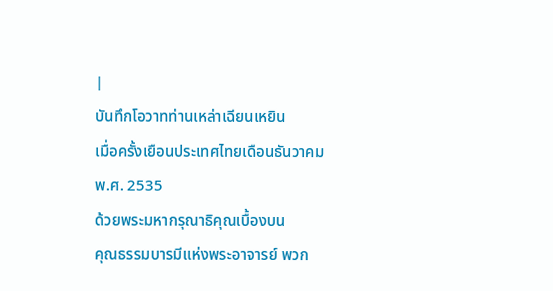|
บันทึกโอวาทท่านเหล่าเฉียนเหยิน
เมื่อครั้งเยือนประเทศไทยเดือนธันวาคม
พ.ศ. 2535
ด้วยพระมหากรุณาธิคุณเบื้องบน
คุณธรรมบารมีแห่งพระอาจารย์ พวก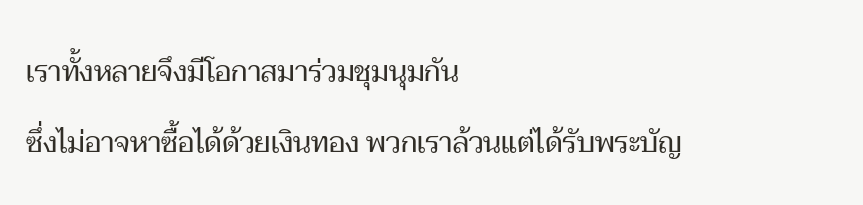เราทั้งหลายจึงมีโอกาสมาร่วมชุมนุมกัน
ซึ่งไม่อาจหาซื้อได้ด้วยเงินทอง พวกเราล้วนแต่ได้รับพระบัญ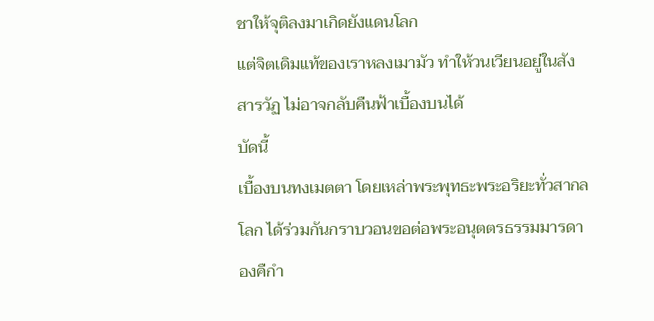ชาให้จุติลงมาเกิดยังแดนโลก
แต่จิตเดิมแท้ของเราหลงเมามัว ทำให้วนเวียนอยู่ในสังสารวัฏ ไม่อาจกลับคืนฟ้าเบื้องบนได้
บัดนี้
เบื้องบนทงเมตตา โดยเหล่าพระพุทธะพระอริยะทั่วสากลโลก ได้ร่วมกันกราบวอนขอต่อพระอนุตตรธรรมมารดา
องคืกำ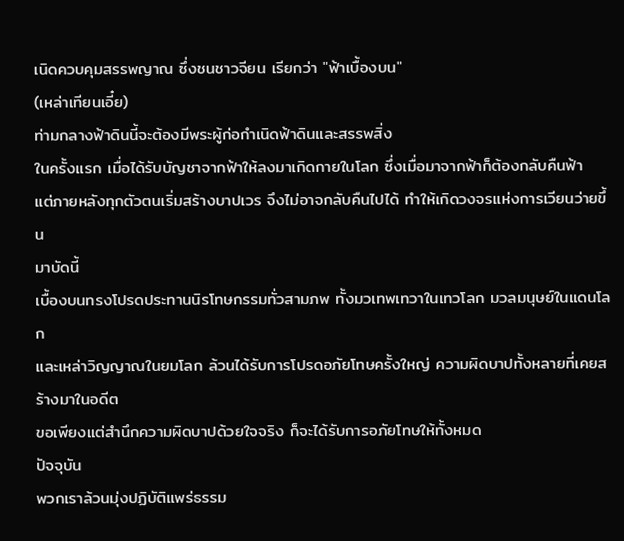เนิดควบคุมสรรพญาณ ซึ่งชนชาวจียน เรียกว่า "ฟ้าเบื้องบน"
(เหล่าเทียนเอี๋ย)
ท่ามกลางฟ้าดินนี้จะต้องมีพระผู้ก่อกำเนิดฟ้าดินและสรรพสิ่ง
ในครั้งแรก เมื่อได้รับบัญชาจากฟ้าให้ลงมาเกิดกายในโลก ซึ่งเมื่อมาจากฟ้าก็ต้องกลับคืนฟ้า
แต่ภายหลังทุกตัวตนเริ่มสร้างบาปเวร จึงไม่อาจกลับคืนไปได้ ทำให้เกิดวงจรแห่งการเวียนว่ายขึ้น
มาบัดนี้
เบื้องบนทรงโปรดประทานนิรโทษกรรมทั่วสามภพ ทั้งมวเทพเทวาในเทวโลก มวลมนุษย์ในแดนโลก
และเหล่าวิญญาณในยมโลก ล้วนได้รับการโปรดอภัยโทษครั้งใหญ่ ความผิดบาปทั้งหลายที่เคยสร้างมาในอดีต
ขอเพียงแต่สำนึกความผิดบาปด้วยใจจริง ก็จะได้รับการอภัยโทษให้ทั้งหมด
ปัจจุบัน
พวกเราล้วนมุ่งปฏิบัติแพร่ธรรม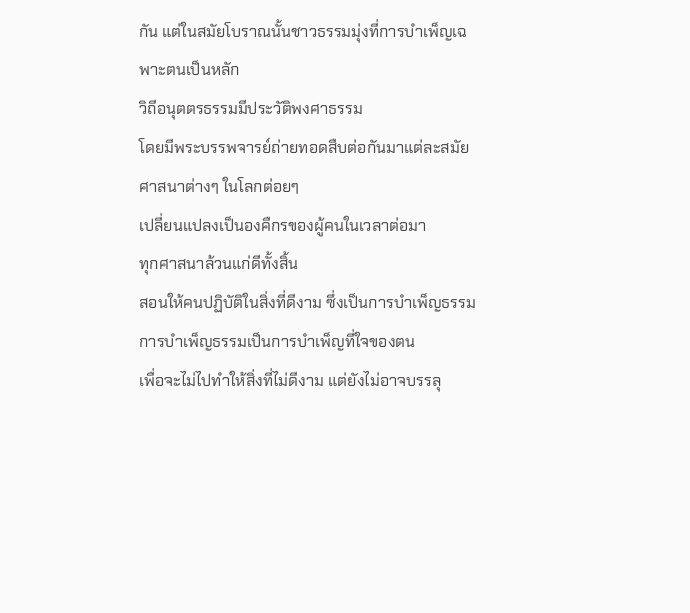กัน แต่ในสมัยโบราณนั้นชาวธรรมมุ่งที่การบำเพ็ญเฉพาะตนเป็นหลัก
วิถีอนุตตรธรรมมีประวัติพงศาธรรม
โดยมีพระบรรพจารย์ถ่ายทอดสืบต่อกันมาแต่ละสมัย ศาสนาต่างๆ ในโลกต่อยๆ
เปลี่ยนแปลงเป็นองคืกรของผู้คนในเวลาต่อมา
ทุกศาสนาล้วนแก่ดีทั้งสิ้น
สอนให้คนปฏิบัติในสิ่งที่ดีงาม ซึ่งเป็นการบำเพ็ญธรรม
การบำเพ็ญธรรมเป็นการบำเพ็ญที่ใจของตน
เพื่อจะไม่ไปทำให้สิ่งที่ไม่ดีงาม แต่ยังไม่อาจบรรลุ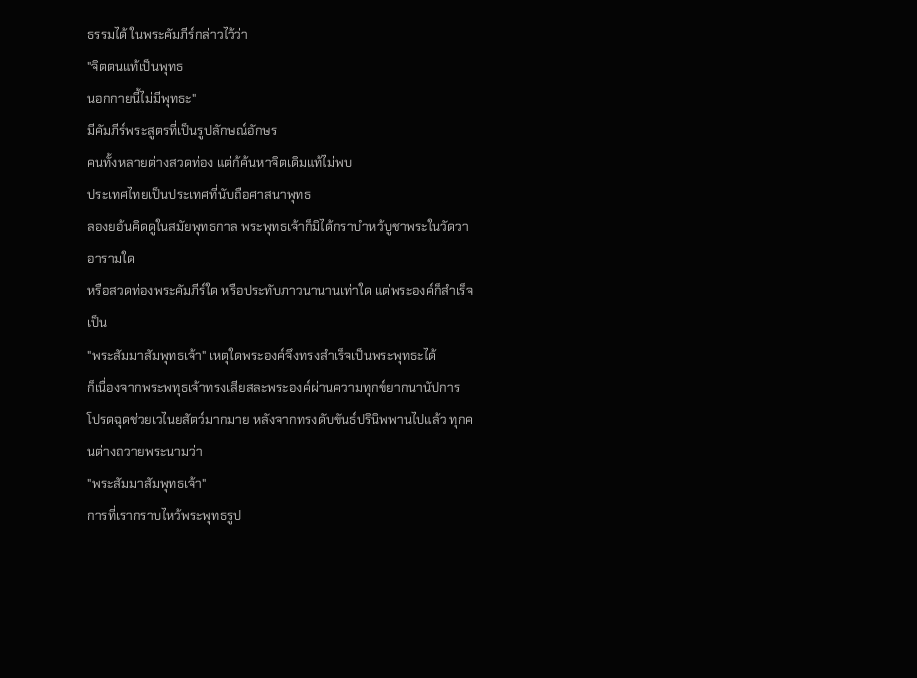ธรรมได้ ในพระคัมภีร์กล่าวไว้ว่า
"จิตตนแท้เป็นพุทธ
นอกกายนี้ไม่มีพุทธะ"
มีคัมภีร์พระสูตรที่เป็นรูปลักษณ์อักษร
คนทั้งหลายต่างสวดท่อง แต่ก้ค้นหาจิตเดิมแท้ไม่พบ
ประเทศไทยเป็นประเทศที่นับถือศาสนาพุทธ
ลองยอ้นคิดดูในสมัยพุทธกาล พระพุทธเจ้าก็มิได้กราบำหว้บูชาพระในวัดวาอารามใด
หรือสวดท่องพระคัมภีร์ใด หรือประทับภาวนานานเท่าใด แต่พระองค์ก็สำเร็จเป็น
"พระสัมมาสัมพุทธเจ้า" เหตุใดพระองค์จึงทรงสำเร็จเป็นพระพุทธะได้
ก็เนื่องจากพระพทุธเจ้าทรงเสียสละพระองค์ผ่านความทุกข์ยากนานัปการ
โปรดฉุดช่วยเวไนยสัตว์มากมาย หลังจากทรงดับขันธ์ปรินิพพานไปแล้ว ทุกคนต่างถวายพระนามว่า
"พระสัมมาสัมพุทธเจ้า"
การที่เรากราบไหว้พระพุทธรูป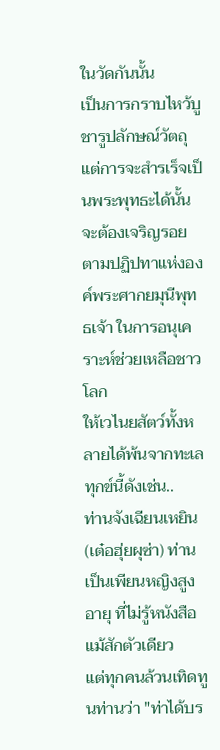ในวัดกันนั้น
เป็นการกราบไหว้บูชารูปลักษณ์วัตถุแต่การจะสำรเร็จเป็นพระพุทธะได้นั้น
จะต้องเจริญรอยตามปฏิปทาแห่งองค์พระศากยมุนีพุทธเจ้า ในการอนุเคราะห์ช่วยเหลือชาวโลก
ให้เวไนยสัตว์ทั้งหลายได้พ้นจากทะเลทุกข์นี้ดังเช่น..
ท่านจังเฉียนเหยิน
(เต๋อฮุ่ยผุซ่า) ท่านเป็นเพียนหญิงสูงอายุ ที่ไม่รู้หนังสือแม้สักตัวเดียว
แต่ทุกคนล้วนเทิดทูนท่านว่า "ท่าได้บร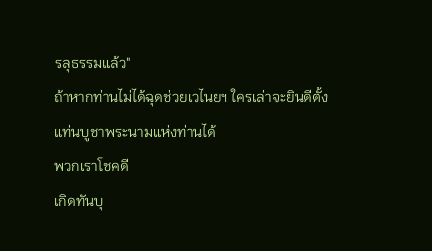รลุธรรมแล้ว"
ถ้าหากท่านไม่ได้ฉุดช่วยเวไนยฯ ใครเล่าจะยินดีตั้งแท่นบูชาพระนามแห่งท่านได้
พวกเราโชคดี
เกิดทันบุ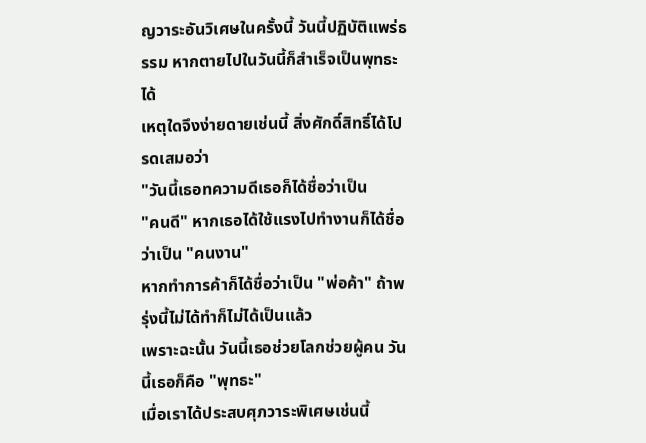ญวาระอันวิเศษในครั้งนี้ วันนี้ปฏิบัติแพร่ธรรม หากตายไปในวันนี้ก็สำเร็จเป็นพุทธะได้
เหตุใดจึงง่ายดายเช่นนี้ สิ่งศักดิ์สิทธิ์ได้โปรดเสมอว่า
"วันนี้เธอทความดีเธอก็ได้ชื่อว่าเป็น
"คนดี" หากเธอได้ใช้แรงไปทำงานก็ได้ชื่อว่าเป็น "คนงาน"
หากทำการค้าก็ได้ชื่อว่าเป็น "พ่อค้า" ถ้าพรุ่งนี้ไม่ได้ทำก็ไม่ได้เป็นแล้ว
เพราะฉะนั้น วันนี้เธอช่วยโลกช่วยผู้คน วันนี้เธอก็คือ "พุทธะ"
เมื่อเราได้ประสบศุภวาระพิเศษเช่นนี้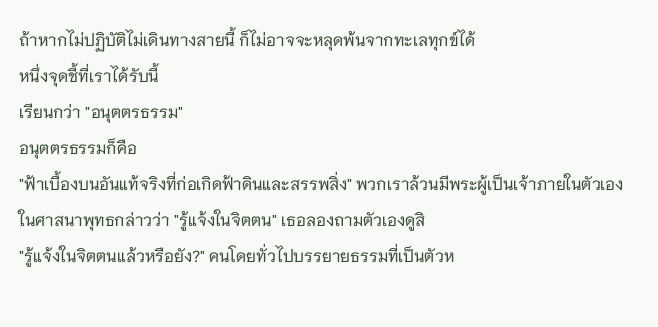ถ้าหากไม่ปฏิบัติไม่เดินทางสายนี้ ก็ไม่อาจจะหลุดพ้นจากทะเลทุกข์ได้
หนึ่งจุดชี้ที่เราได้รับนี้
เรียนกว่า "อนุตตรธรรม"
อนุตตรธรรมก็คือ
"ฟ้าเบื้องบนอันแท้จริงที่ก่อเกิดฟ้าดินและสรรพสิ่ง" พวกเราล้วนมีพระผู้เป็นเจ้าภายในตัวเอง
ในศาสนาพุทธกล่าวว่า "รู้แจ้งในจิตตน" เธอลองถามตัวเองดูสิ
"รู้แจ้งในจิตตนแล้วหรือยัง?" คนโดยทั่วไปบรรยายธรรมที่เป็นตัวห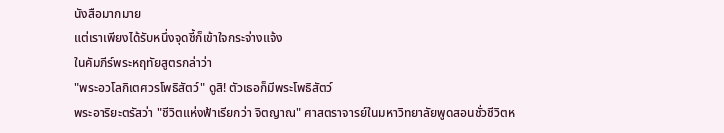นังสือมากมาย
แต่เราเพียงได้รับหนึ่งจุดชี้ก็เข้าใจกระจ่างแจ้ง
ในคัมภีร์พระหฤทัยสูตรกล่าว่า
"พระอวโลกิเตศวรโพธิสัตว์" ดูสิ! ตัวเธอก็มีพระโพธิสัตว์
พระอาริยะตรัสว่า "ชีวิตแห่งฟ้าเรียกว่า จิตญาณ" ศาสตราจารย์ในมหาวิทยาลัยพูดสอนชั่วชีวิตห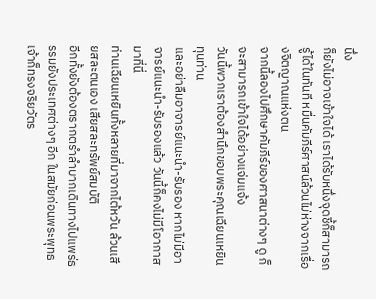นึ่ง
ก็ยังไม่อาจเข้าใจได้ เราได้รับหนึ่งจุดชี้ก็สามารถรู้ได้ในทันที หมื่นคัมภีร์ศาสน์ล้วนไม่ห่างจากเรื่องจิตญาณแห่งตน
จากนี้ลองไปศึกษาคัมภีร์ของศาสนาต่างๆ ดู ก็จะสามารถเข้าใจได้อย่างแจ่มแจ้ง
วันนี้พวกเราต้องสำนึกขอบพระคุณเฉียนเหยินทุนท่าน
และอย่าลืมอาจารย์แนะนำ-รับรอง หากไม่มีอาจารย์แนะนำ-รับรองแล้ว วันนี้ก็คงไม่มีโอากาสมาที่นี่
ท่านเฉียนเหยินทั้งหลายที่มาจากไต้หวัน ล้วนเสียสละตนเอง เสียสละทรัพย์สมบัติ
อีกทั้งยังต้องตรากตรำลำบากเดินทางไปแพร่ธรรมยังประเทศต่างๆ อีก ในสมัยก่อนพระพุทธเจ้าก็ทรงจริยวัตร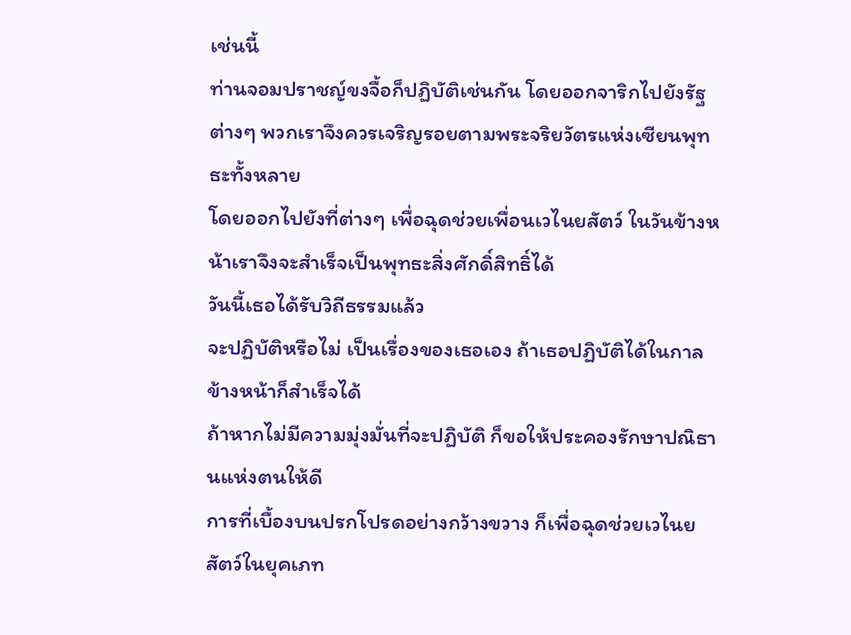เช่นนี้
ท่านจอมปราชญ์ขงจื้อก็ปฏิบัติเช่นกัน โดยออกจาริกไปยังรัฐต่างๆ พวกเราจึงควรเจริญรอยตามพระจริยวัตรแห่งเซียนพุทธะทั้งหลาย
โดยออกไปยังที่ต่างๆ เพื่อฉุดช่วยเพื่อนเวไนยสัตว์ ในวันข้างหน้าเราจึงจะสำเร็จเป็นพุทธะสิ่งศักดิ์สิทธิ์ได้
วันนี้เธอได้รับวิถีธรรมแล้ว
จะปฏิบัติหรือไม่ เป็นเรื่องของเธอเอง ถ้าเธอปฏิบัติได้ในกาลข้างหน้าก็สำเร็จได้
ถ้าหากไม่มีความมุ่งมั่นที่จะปฏิบัติ ก็ขอให้ประคองรักษาปณิธานแห่งตนให้ดี
การที่เบื้องบนปรกโปรดอย่างกว้างขวาง ก็เพื่อฉุดช่วยเวไนยสัตว์ในยุคเภท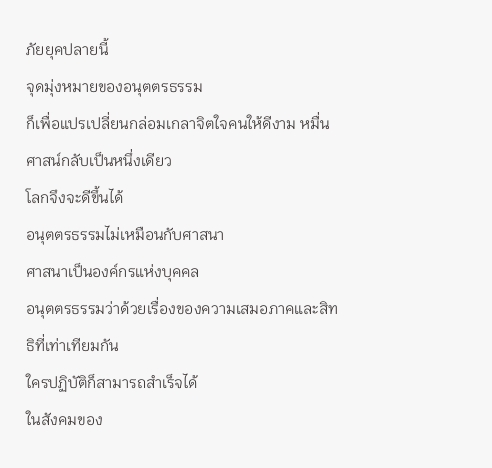ภัยยุคปลายนี้
จุดมุ่งหมายของอนุตตรธรรม
ก็เพื่อแปรเปลี่ยนกล่อมเกลาจิตใจคนให้ดีงาม หมื่นศาสน์กลับเป็นหนึ่งเดียว
โลกจึงจะดีขึ้นได้
อนุตตรธรรมไม่เหมือนกับศาสนา
ศาสนาเป็นองค์กรแห่งบุคคล
อนุตตรธรรมว่าด้วยเรื่องของความเสมอภาคและสิทธิที่เท่าเทียมกัน
ใครปฏิบัติก็สามารถสำเร็จได้
ในสังคมของ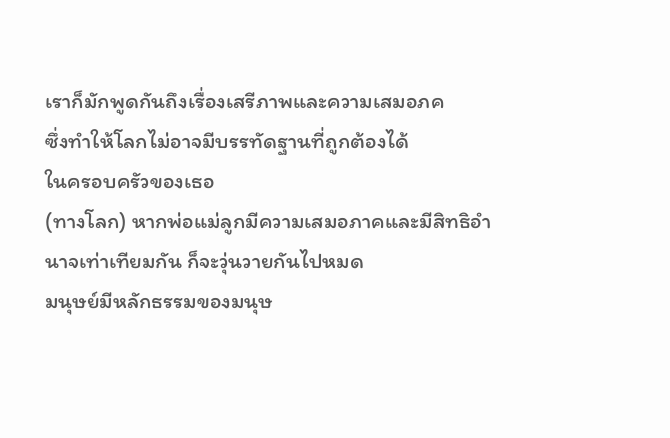เราก็มักพูดกันถึงเรื่องเสรีภาพและความเสมอภค
ซึ่งทำให้โลกไม่อาจมีบรรทัดฐานที่ถูกต้องได้
ในครอบครัวของเธอ
(ทางโลก) หากพ่อแม่ลูกมีความเสมอภาคและมีสิทธิอำนาจเท่าเทียมกัน ก็จะวุ่นวายกันไปหมด
มนุษย์มีหลักธรรมของมนุษ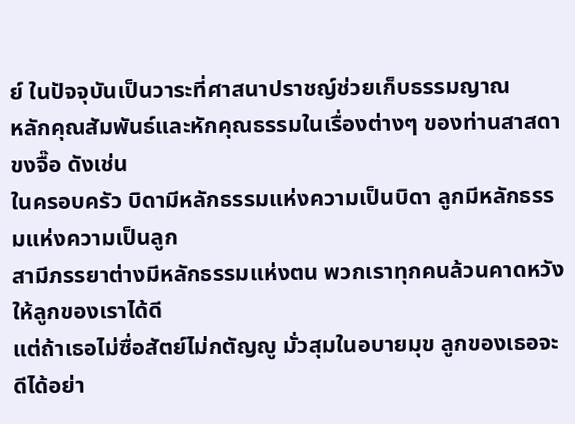ย์ ในปัจจุบันเป็นวาระที่ศาสนาปราชญ์ช่วยเก็บธรรมญาณ
หลักคุณสัมพันธ์และหักคุณธรรมในเรื่องต่างๆ ของท่านสาสดาขงจื๊อ ดังเช่น
ในครอบครัว บิดามีหลักธรรมแห่งความเป็นบิดา ลูกมีหลักธรรมแห่งความเป็นลูก
สามีภรรยาต่างมีหลักธรรมแห่งตน พวกเราทุกคนล้วนคาดหวังให้ลูกของเราได้ดี
แต่ถ้าเธอไม่ซื่อสัตย์ไม่กตัญญู มั่วสุมในอบายมุข ลูกของเธอจะดีได้อย่า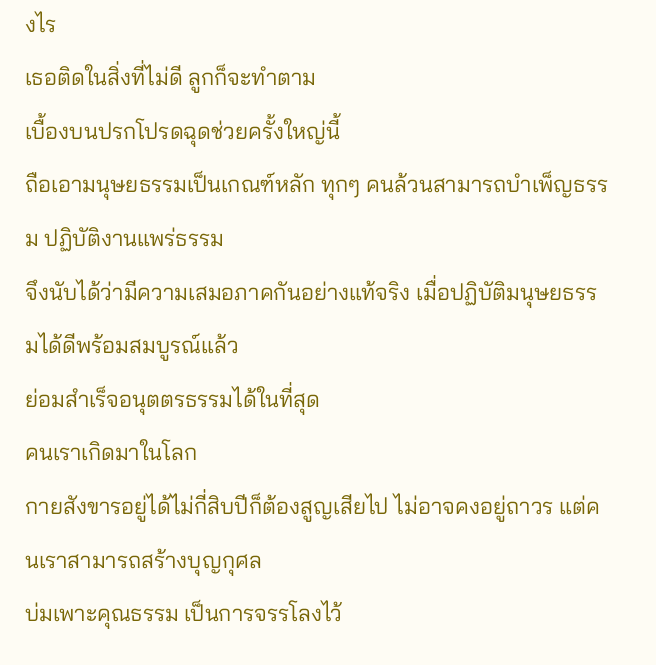งไร
เธอติดในสิ่งที่ไม่ดี ลูกก็จะทำตาม
เบื้องบนปรกโปรดฉุดช่วยครั้งใหญ่นี้
ถือเอามนุษยธรรมเป็นเกณฑ์หลัก ทุกๆ คนล้วนสามารถบำเพ็ญธรรม ปฏิบัติงานแพร่ธรรม
จึงนับได้ว่ามีความเสมอภาคกันอย่างแท้จริง เมื่อปฏิบัติมนุษยธรรมได้ดีพร้อมสมบูรณ์แล้ว
ย่อมสำเร็จอนุตตรธรรมได้ในที่สุด
คนเราเกิดมาในโลก
กายสังขารอยู่ได้ไม่กี่สิบปีก็ต้องสูญเสียไป ไม่อาจคงอยู่ถาวร แต่คนเราสามารถสร้างบุญกุศล
บ่มเพาะคุณธรรม เป็นการจรรโลงไว้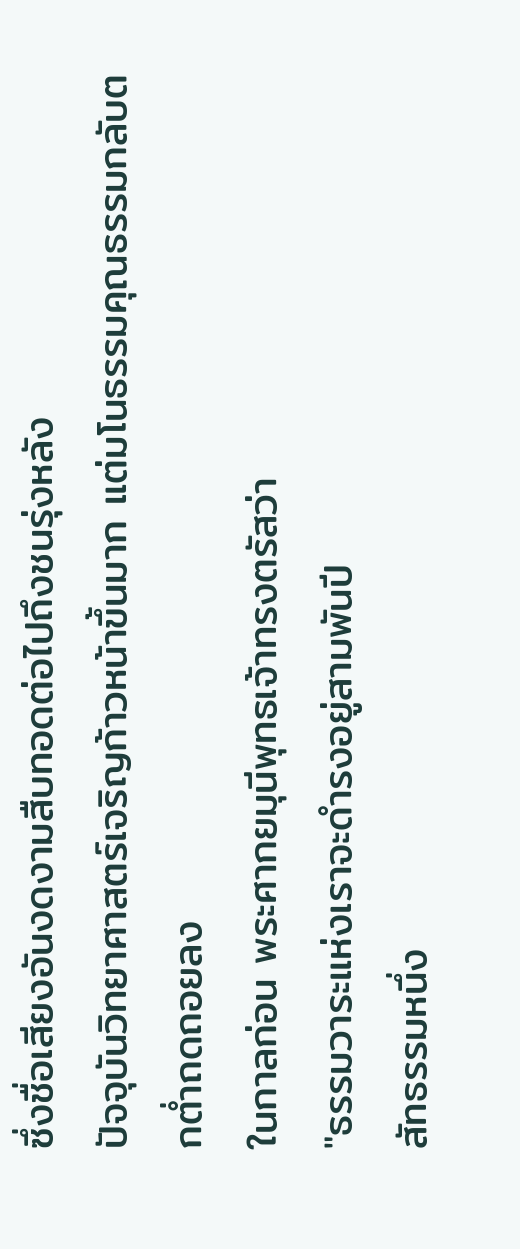ซึ่งชื่อเสียงอันงดงามสืบทอดต่อไปถึงชนรุ่งหลัง
ปัจจุบันวิทยาศาสตร์เจริญก้าวหน้าขึ้นมาก แต่มโนธรรมคุณธรรมกลับตกต่ำถดถอยลง
ในกาลก่อน พระศากยมุนีพุทธเจ้าทรงตรัสว่า
"ธรรมวาระแห่งเราจะดำรงอยู่สามพันปี
สัทธรรมหนึ่ง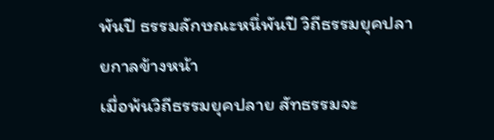พันปี ธรรมลักษณะหนึ่พันปี วิถีธรรมยุคปลายกาลข้างหน้า
เมื่อพ้นวิถีธรรมยุคปลาย สัทธรรมจะ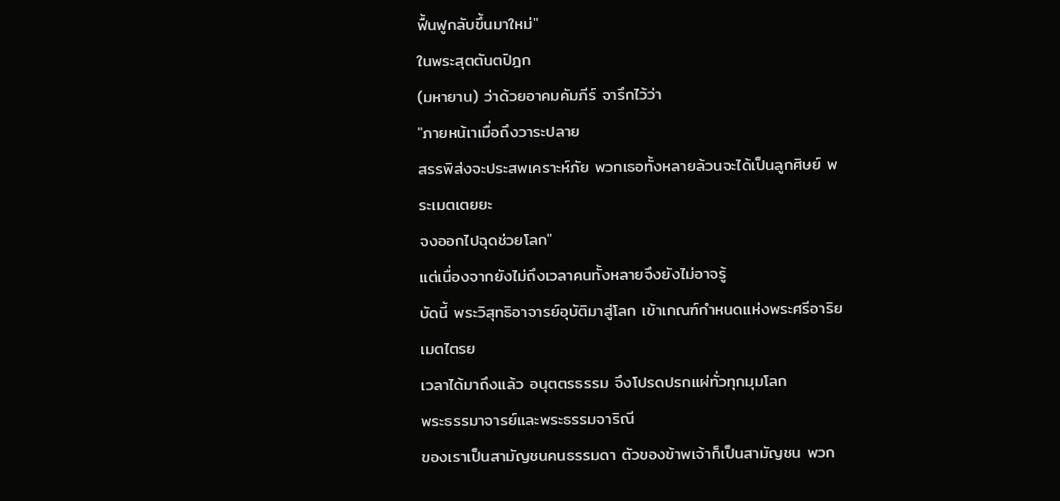ฟื้นฟูกลับขึ้นมาใหม่"
ในพระสุตตันตปิฎก
(มหายาน) ว่าด้วยอาคมคัมภีร์ จารึกไว้ว่า
"ภายหน้เาเมื่อถึงวาระปลาย
สรรพิส่งจะประสพเคราะห์ภัย พวกเธอทั้งหลายล้วนจะได้เป็นลูกศิษย์ พระเมตเตยยะ
จงออกไปฉุดช่วยโลก"
แต่เนื่องจากยังไม่ถึงเวลาคนทั้งหลายจึงยังไม่อาจรู้
บัดนี้ พระวิสุทธิอาจารย์อุบัติมาสู่โลก เข้าเกณฑ์กำหนดแห่งพระศรีอาริยเมตไตรย
เวลาได้มาถึงแล้ว อนุตตรธรรม จึงโปรดปรกแผ่ทั่วทุกมุมโลก
พระธรรมาจารย์และพระธรรมจาริณี
ของเราเป็นสามัญชนคนธรรมดา ตัวของข้าพเจ้าก็เป็นสามัญชน พวก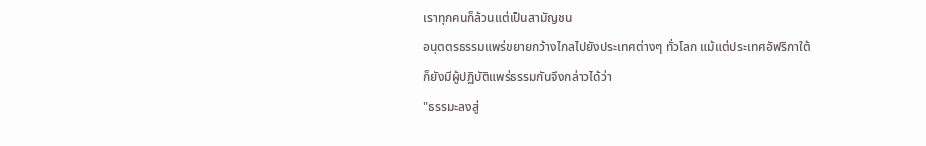เราทุกคนก็ล้วนแต่เป็นสามัญชน
อนุตตรธรรมแพร่ขยายกว้างไกลไปยังประเทศต่างๆ ทั่วโลก แม้แต่ประเทศอัฟริกาใต้
ก็ยังมีผู้ปฏิบัติแพร่ธรรมกันจึงกล่าวได้ว่า
"ธรรมะลงสู่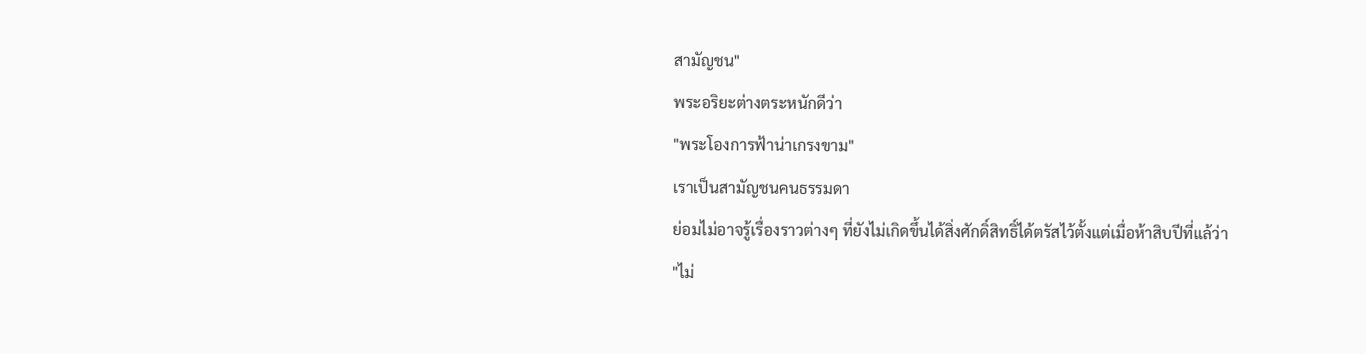สามัญชน"
พระอริยะต่างตระหนักดีว่า
"พระโองการฟ้าน่าเกรงขาม"
เราเป็นสามัญชนคนธรรมดา
ย่อมไม่อาจรู้เรื่องราวต่างๆ ที่ยังไม่เกิดขึ้นได้สิ่งศักดิ์สิทธิ์ได้ตรัสไว้ตั้งแต่เมื่อห้าสิบปีที่แล้ว่า
"ไม่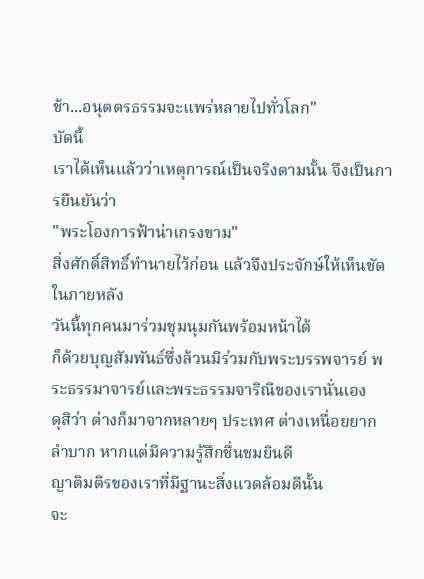ช้า...อนุตตรธรรมจะแพร่หลายไปทั่วโลก"
บัดนี้
เราได้เห็นแล้วว่าเหตุการณ์เป็นจริงตามนั้น จึงเป็นการยืนยันว่า
"พระโองการฟ้าน่าเกรงขาม"
สิ่งศักดิ์สิทธิ์ทำนายไว้ก่อน แล้วจึงประจักษ์ให้เห็นชัดในภายหลัง
วันนี้ทุกคนมาร่วมชุมนุมกันพร้อมหน้าได้
ก็ด้วยบุญสัมพันธ์ซึ่งล้วนมีร่วมกับพระบรรพจารย์ พระธรรมาจารย์และพระธรรมจาริณีของเรานั่นเอง
ดุสิว่า ต่างก็มาจากหลายๆ ประเทศ ต่างเหนื่อยยากลำบาก หากแต่มีความรู้สึกชื่นชมยินดี
ญาติมติรของเราที่มีฐานะสิ่งแวดล้อมดีนั้น
จะ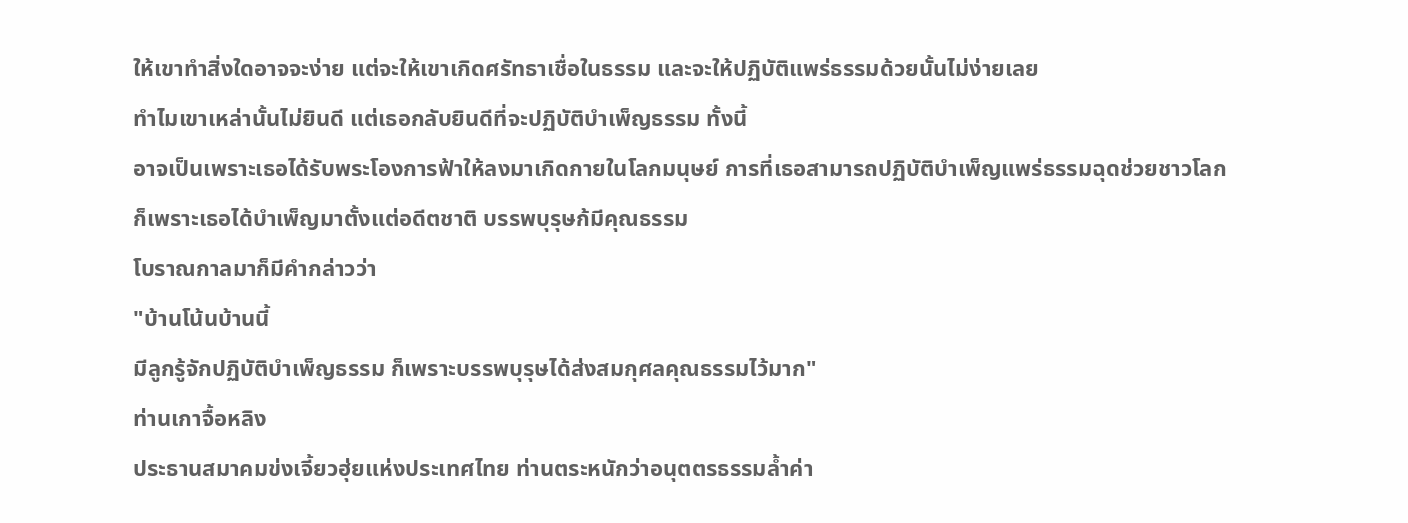ให้เขาทำสิ่งใดอาจจะง่าย แต่จะให้เขาเกิดศรัทธาเชื่อในธรรม และจะให้ปฏิบัติแพร่ธรรมด้วยนั้นไม่ง่ายเลย
ทำไมเขาเหล่านั้นไม่ยินดี แต่เธอกลับยินดีที่จะปฏิบัติบำเพ็ญธรรม ทั้งนี้
อาจเป็นเพราะเธอได้รับพระโองการฟ้าให้ลงมาเกิดกายในโลกมนุษย์ การที่เธอสามารถปฏิบัติบำเพ็ญแพร่ธรรมฉุดช่วยชาวโลก
ก็เพราะเธอได้บำเพ็ญมาตั้งแต่อดีตชาติ บรรพบุรุษก้มีคุณธรรม
โบราณกาลมาก็มีคำกล่าวว่า
"บ้านโน้นบ้านนี้
มีลูกรู้จักปฏิบัติบำเพ็ญธรรม ก็เพราะบรรพบุรุษได้ส่งสมกุศลคุณธรรมไว้มาก"
ท่านเกาจื้อหลิง
ประธานสมาคมข่งเจี้ยวฮุ่ยแห่งประเทศไทย ท่านตระหนักว่าอนุตตรธรรมล้ำค่า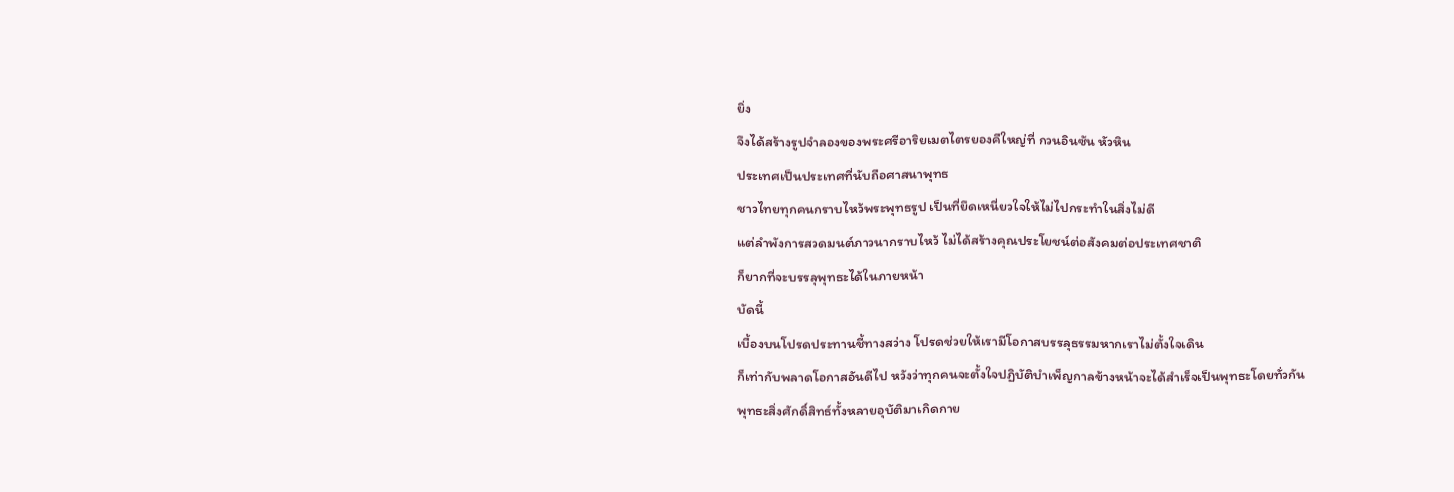ยิ่ง
จึงได้สร้างรูปจำลองของพระศรีอาริยเมตไตรยองคืใหญ่ที่ กวนอินซัน หัวหิน
ประเทศเป็นประเทศที่นับถือศาสนาพุทธ
ชาวไทยทุกคนกราบไหว้พระพุทธรูป เป็นที่ยึดเหนี่ยวใจให้ไม่ไปกระทำในสิ่งไม่ดี
แต่ลำพังการสวดมนต์ภาวนากราบไหว้ ไม่ได้สร้างคุณประโยชน์ต่อสังคมต่อประเทศชาติ
ก็ยากที่จะบรรลุพุทธะได้ในภายหน้า
บัดนี้
เบื้องบนโปรดประทานชี้ทางสว่าง โปรดช่วยให้เรามีโอกาสบรรลุธรรมหากเราไม่ตั้งใจเดิน
ก็เท่ากับพลาดโอกาสอันดีไป หวังว่าทุกคนจะตั้งใจปฏิบัติบำเพ็ญกาลข้างหน้าจะได้สำเร็จเป็นพุทธะโดยทั่วกัน
พุทธะสิ่งศักดิ์สิทธ์ทั้งหลายอุบัติมาเกิดกาย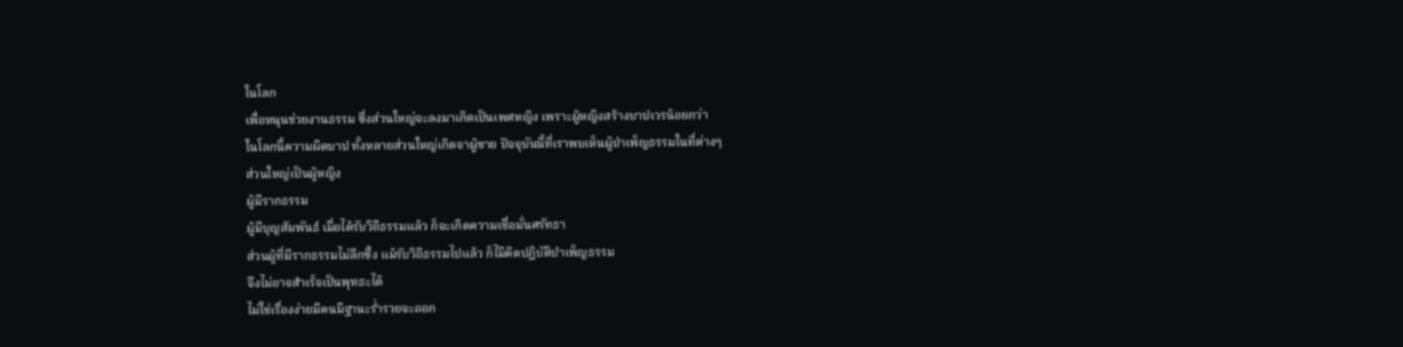ในโลก
เพื่อหนุนช่วยงานธรรม ซึ่งส่วนใหญ่จะลงมาเกิดเป็นเพศหญิง เพราะผู้หญิงสร้างบาปเวรน้อยกว่า
ในโลกนี้ความผิดบาป ทั้งหลายส่วนใหญ่เกิดจาผู้ชาย ปัจจุบันนี้ที่เราพบเห็นผู้บำเพ็ญธรรมในที่ต่างๆ
ส่วนใหญ่เป็นผู้หญิง
ผู้มีรากธรรม
ผู้มีบุญสัมพันธ์ เมื่อได้รับวิถีธรรมแล้ว ก็จะเกิดความเชื่อมั่นศรัทธา
ส่วนผู้ที่มีรากธรรมไม่ลึกซึ้ง แม้รับวิถีธรรมไปแล้ว ก็ไมีคิดปฏิบัติบำเพ็ญธรรม
จึงไม่อาจสำเร็จเป็นพุทธะได้
ไม่ใช่เรื่องง่ายมีคนมีฐานะร่ำรวยจะออก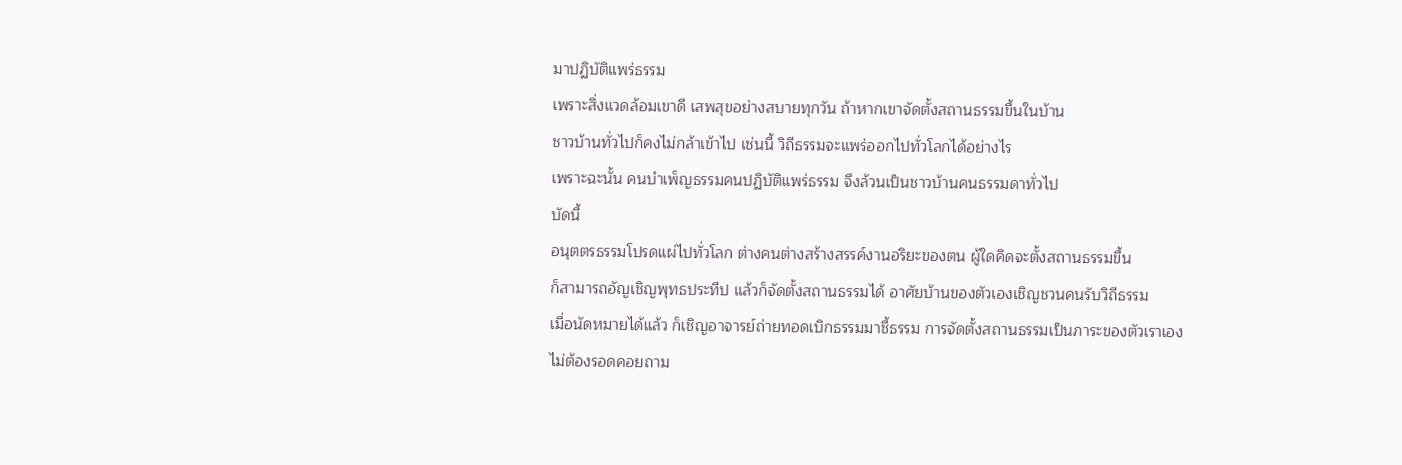มาปฏิบัติแพร่ธรรม
เพราะสิ่งแวดล้อมเขาดี เสพสุขอย่างสบายทุกวัน ถ้าหากเขาจัดตั้งสถานธรรมขึ้นในบ้าน
ชาวบ้านทั่วไปก็คงไม่กล้าเข้าไป เช่นนี้ วิถีธรรมจะแพร่ออกไปทั่วโลกได้อย่างไร
เพราะฉะนั้น คนบำเพ็ญธรรมคนปฏิบัติแพร่ธรรม จึงล้วนเป็นชาวบ้านคนธรรมดาทั่วไป
บัดนี้
อนุตตรธรรมโปรดแผ่ไปทั่วโลก ต่างคนต่างสร้างสรรค์งานอริยะของตน ผู้ใดคิดจะตั้งสถานธรรมขึ้น
ก็สามารถอัญเชิญพุทธประทีป แล้วก็จัดตั้งสถานธรรมได้ อาศัยบ้านของตัวเองเชิญชวนคนรับวิถีธรรม
เมื่อนัดหมายได้แล้ว ก็เชิญอาจารย์ถ่ายทอดเบิกธรรมมาชี้ธรรม การจัดตั้งสถานธรรมเป็นภาระของตัวเราเอง
ไม่ต้องรอดคอยถาม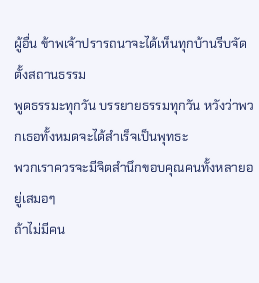ผู้อื่น ข้าพเจ้าปรารถนาจะได้เห็นทุกบ้านรีบจัดตั้งสถานธรรม
พูดธรรมะทุกวัน บรรยายธรรมทุกวัน หวังว่าพวกเธอทั้งหมดจะได้สำเร็จเป็นพุทธะ
พวกเราควรจะมีจิตสำนึกขอบคุณคนทั้งหลายอยู่เสมอๆ
ถ้าไม่มีคน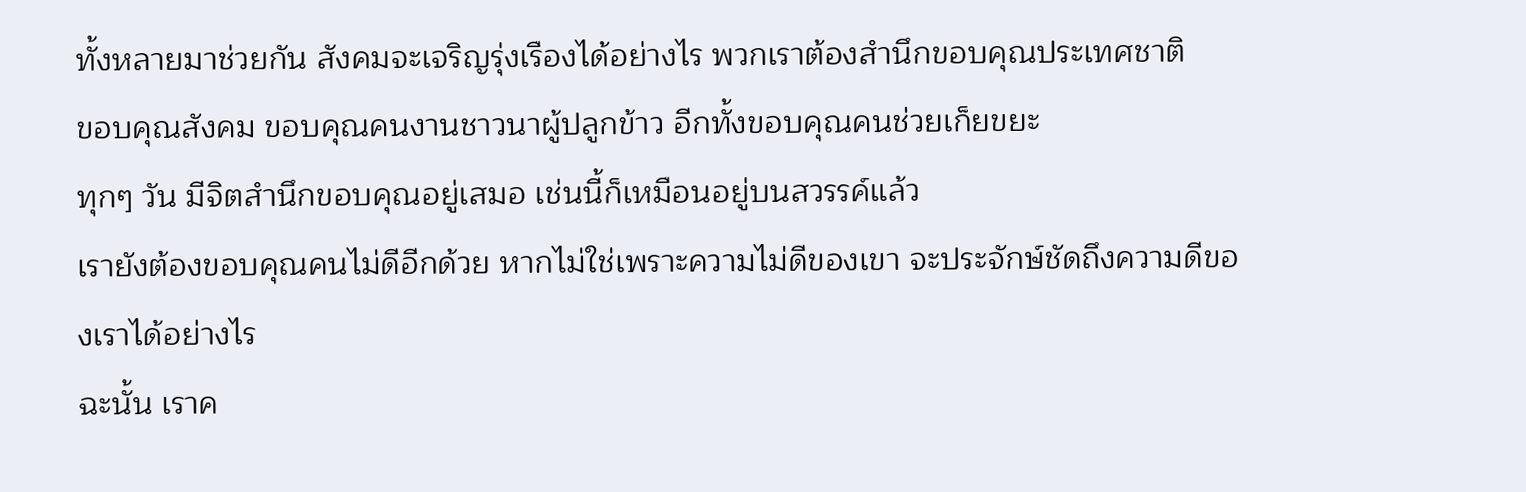ทั้งหลายมาช่วยกัน สังคมจะเจริญรุ่งเรืองได้อย่างไร พวกเราต้องสำนึกขอบคุณประเทศชาติ
ขอบคุณสังคม ขอบคุณคนงานชาวนาผู้ปลูกข้าว อีกทั้งขอบคุณคนช่วยเก็ยขยะ
ทุกๆ วัน มีจิตสำนึกขอบคุณอยู่เสมอ เช่นนี้ก็เหมือนอยู่บนสวรรค์แล้ว
เรายังต้องขอบคุณคนไม่ดีอีกด้วย หากไม่ใช่เพราะความไม่ดีของเขา จะประจักษ์ชัดถึงความดีของเราได้อย่างไร
ฉะนั้น เราค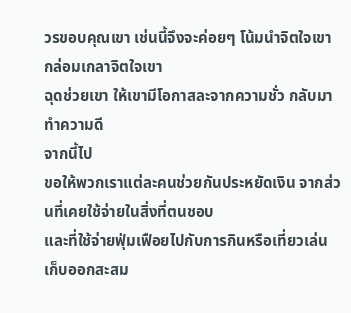วรขอบคุณเขา เช่นนี้จึงจะค่อยๆ โน้มนำจิตใจเขา กล่อมเกลาจิตใจเขา
ฉุดช่วยเขา ให้เขามีโอกาสละจากความชั่ว กลับมาทำความดี
จากนี้ไป
ขอให้พวกเราแต่ละคนช่วยกันประหยัดเงิน จากส่วนที่เคยใช้จ่ายในสิ่งที่ตนชอบ
และที่ใช้จ่ายฟุ่มเฟือยไปกับการกินหรือเที่ยวเล่น เก็บออกสะสม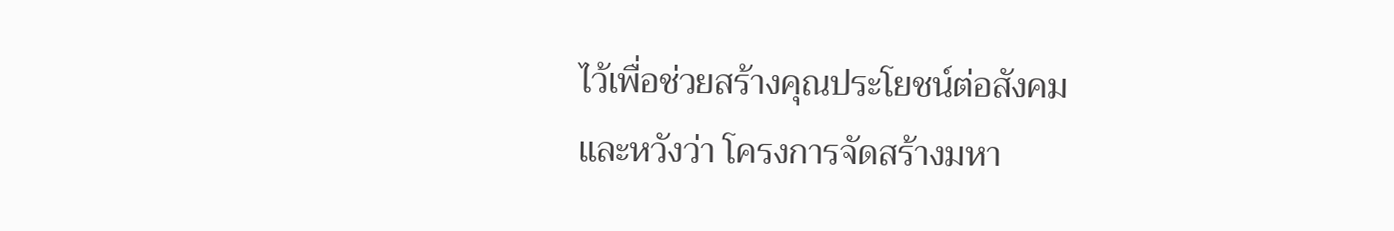ไว้เพื่อช่วยสร้างคุณประโยชน์ต่อสังคม
และหวังว่า โครงการจัดสร้างมหา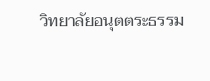วิทยาลัยอนุตตระธรรม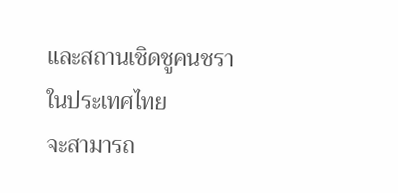และสถานเชิดชูคนชราในประเทศไทย
จะสามารถ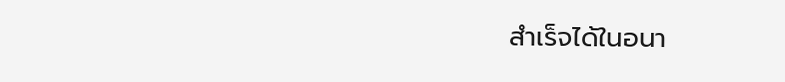สำเร็จได้ในอนา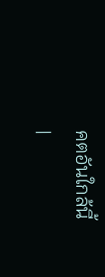คตอันใกล้นี้
|